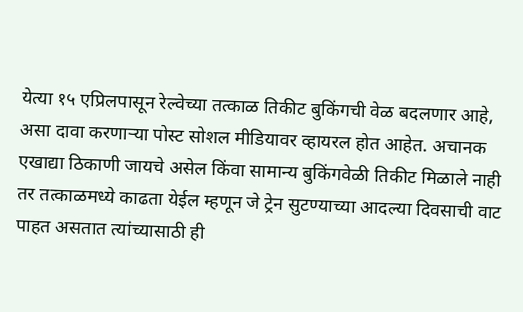येत्या १५ एप्रिलपासून रेल्वेच्या तत्काळ तिकीट बुकिंगची वेळ बदलणार आहे, असा दावा करणाऱ्या पोस्ट सोशल मीडियावर व्हायरल होत आहेत. अचानक एखाद्या ठिकाणी जायचे असेल किंवा सामान्य बुकिंगवेळी तिकीट मिळाले नाही तर तत्काळमध्ये काढता येईल म्हणून जे ट्रेन सुटण्याच्या आदल्या दिवसाची वाट पाहत असतात त्यांच्यासाठी ही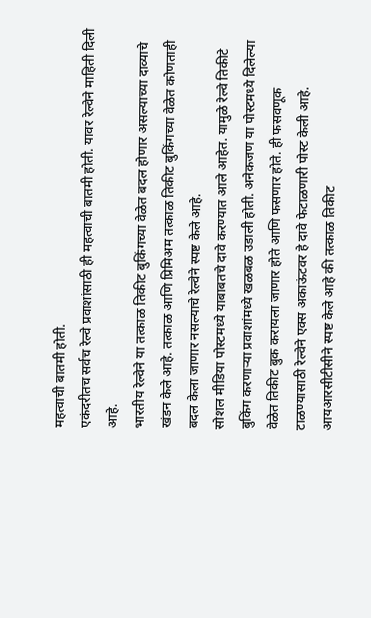महत्वाची बातमी होती.
एकंदरीतच सर्वच रेल्वे प्रवाशांसाठी ही महत्वाची बातमी होती. यावर रेल्वेने माहिती दिली आहे.
भारतीय रेल्वेने या तत्काळ तिकीट बुकिंगच्या वेळेत बदल होणार असल्याच्या दाव्याचे खंडन केले आहे. तत्काळ आणि प्रिमिअम तत्काळ तिकीट बुकिंगच्या वेळेत कोणताही बदल केला जाणार नसल्याचे रेल्वेने स्पष्ट केले आहे.
सोशल मीडिया पोस्टमध्ये याबाबतचे दावे करण्यात आले आहेत. यामुळे रेल्वे तिकीटे बुकिंग करणाऱ्या प्रवाशांमध्ये खळबळ उडाली होती. अनेकजण या पोस्टमध्ये दिलेल्या वेळेत तिकीट बुक करायला जाणार होते आणि फसणार होते. ही फसवणूक टाळण्यासाठी रेल्वेने एक्स अकाऊंटवर हे दावे फेटाळणारी पोस्ट केली आहे.
आयआरसीटीसीने स्पष्ट केले आहे की तत्काळ तिकीट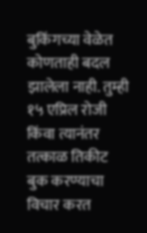बुकिंगच्या वेळेत कोणताही बदल झालेला नाही. तुम्ही १५ एप्रिल रोजी किंवा त्यानंतर तत्काळ तिकीट बुक करण्याचा विचार करत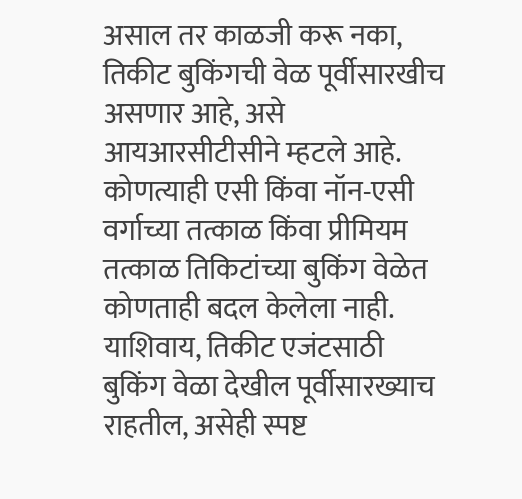असाल तर काळजी करू नका, तिकीट बुकिंगची वेळ पूर्वीसारखीच असणार आहे, असे आयआरसीटीसीने म्हटले आहे.
कोणत्याही एसी किंवा नॉन-एसी वर्गाच्या तत्काळ किंवा प्रीमियम तत्काळ तिकिटांच्या बुकिंग वेळेत कोणताही बदल केलेला नाही. याशिवाय, तिकीट एजंटसाठी बुकिंग वेळा देखील पूर्वीसारख्याच राहतील, असेही स्पष्ट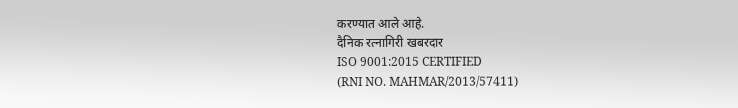करण्यात आले आहे.
दैनिक रत्नागिरी खबरदार
ISO 9001:2015 CERTIFIED
(RNI NO. MAHMAR/2013/57411)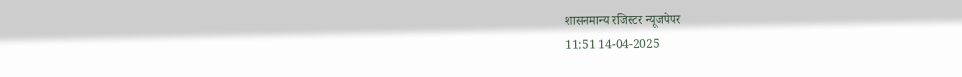शासनमान्य रजिस्टर न्यूजपेपर
11:51 14-04-2025